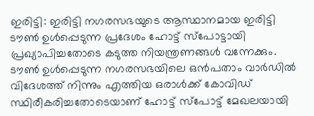ഇരിട്ടി: ഇരിട്ടി നഗരസഭയുടെ ആസ്ഥാനമായ ഇരിട്ടി ടൗൺ ഉൾപ്പെടുന്ന പ്രദേശം ഹോട്ട് സ്പോട്ടായി പ്രഖ്യാപിച്ചതോടെ കടുത്ത നിയന്ത്രണങ്ങൾ വന്നേക്കും. ടൗൺ ഉൾപ്പെടുന്ന നഗരസഭയിലെ ഒൻപതാം വാർഡിൽ വിദേശത്ത് നിന്നും എത്തിയ ഒരാൾക്ക് കോവിഡ് സ്ഥിരീകരിച്ചതോടെയാണ് ഹോട്ട് സ്പോട്ട് മേഖലയായി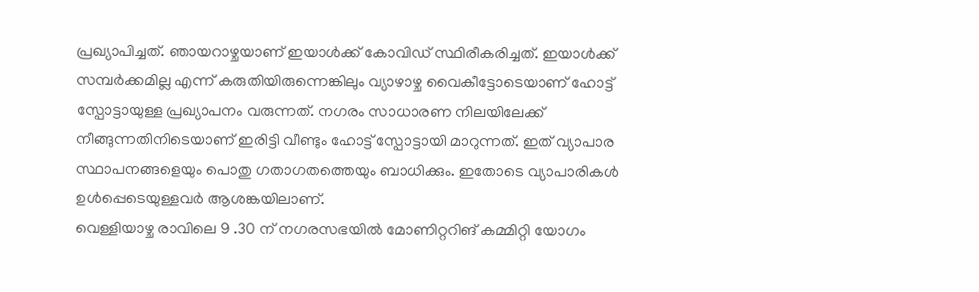പ്രഖ്യാപിച്ചത്. ഞായറാഴ്ചയാണ് ഇയാൾക്ക് കോവിഡ് സ്ഥിരീകരിച്ചത്. ഇയാൾക്ക് സമ്പർക്കമില്ല എന്ന് കരുതിയിരുന്നെങ്കിലും വ്യാഴാഴ്ച വൈകീട്ടോടെയാണ് ഹോട്ട് സ്പോട്ടായുള്ള പ്രഖ്യാപനം വരുന്നത്. നഗരം സാധാരണ നിലയിലേക്ക് നീങ്ങുന്നതിനിടെയാണ് ഇരിട്ടി വീണ്ടും ഹോട്ട് സ്പോട്ടായി മാറുന്നത്. ഇത് വ്യാപാര സ്ഥാപനങ്ങളെയും പൊതു ഗതാഗതത്തെയും ബാധിക്കും. ഇതോടെ വ്യാപാരികൾ ഉൾപ്പെടെയുള്ളവർ ആശങ്കയിലാണ്.
വെള്ളിയാഴ്ച രാവിലെ 9 .30 ന് നഗരസഭയിൽ മോണിറ്ററിങ് കമ്മിറ്റി യോഗം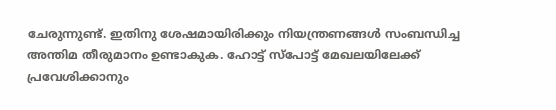ചേരുന്നുണ്ട്. ഇതിനു ശേഷമായിരിക്കും നിയന്ത്രണങ്ങൾ സംബന്ധിച്ച അന്തിമ തീരുമാനം ഉണ്ടാകുക. ഹോട്ട് സ്പോട്ട് മേഖലയിലേക്ക് പ്രവേശിക്കാനും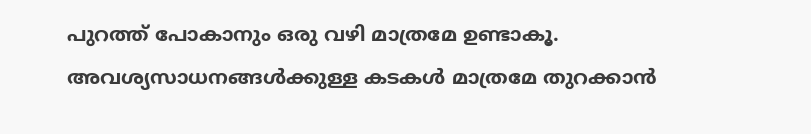പുറത്ത് പോകാനും ഒരു വഴി മാത്രമേ ഉണ്ടാകൂ. അവശ്യസാധനങ്ങൾക്കുള്ള കടകൾ മാത്രമേ തുറക്കാൻ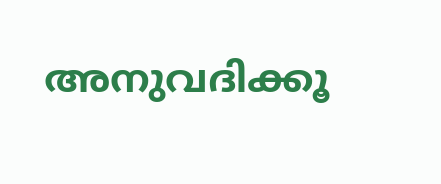അനുവദിക്കൂ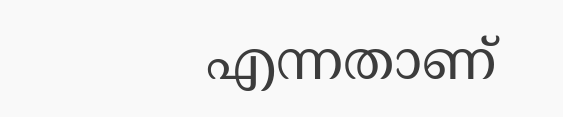എന്നതാണ്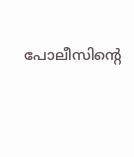പോലീസിന്റെ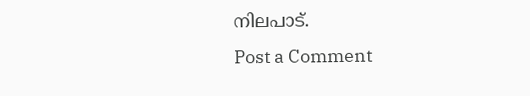നിലപാട്.
Post a Comment